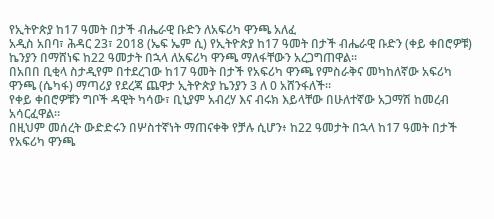የኢትዮጵያ ከ17 ዓመት በታች ብሔራዊ ቡድን ለአፍሪካ ዋንጫ አለፈ
አዲስ አበባ፣ ሕዳር 23፣ 2018 (ኤፍ ኤም ሲ) የኢትዮጵያ ከ17 ዓመት በታች ብሔራዊ ቡድን (ቀይ ቀበሮዎቹ) ኬንያን በማሸነፍ ከ22 ዓመታት በኋላ ለአፍሪካ ዋንጫ ማለፋቸውን አረጋግጠዋል፡፡
በአበበ ቢቂላ ስታዲየም በተደረገው ከ17 ዓመት በታች የአፍሪካ ዋንጫ የምስራቅና መካከለኛው አፍሪካ ዋንጫ (ሴካፋ) ማጣሪያ የደረጃ ጨዋታ ኢትዮጵያ ኬንያን 3 ለ 0 አሸንፋለች፡፡
የቀይ ቀበሮዎቹን ግቦች ዳዊት ካሳው፣ ቢኒያም አብረሃ እና ብሩክ እይላቸው በሁለተኛው አጋማሽ ከመረብ አሳርፈዋል፡፡
በዚህም መሰረት ውድድሩን በሦስተኛነት ማጠናቀቅ የቻሉ ሲሆን፥ ከ22 ዓመታት በኋላ ከ17 ዓመት በታች የአፍሪካ ዋንጫ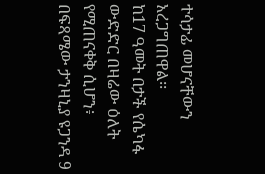ተሳታፊ መሆናቸውን አረጋግጠዋል፡፡
ከ17 ዓመት በታች የሴካፋ ውድድር በዛሬው ዕለት የሚጠናቀቅ ሲሆን፥ በፍጻሜው ታንዛኒያ ዩጋንዳ 9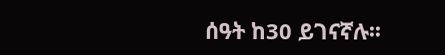ሰዓት ከ30 ይገናኛሉ፡፡